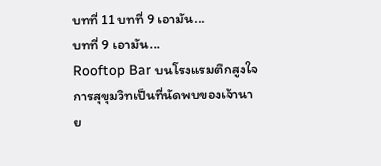บทที่ 11 บทที่ 9 เอามัน...
บทที่ 9 เอามัน...
Rooftop Bar บนโรงแรมตึกสูงใจการสุขุมวิทเป็นที่นัดพบของเจ้านาย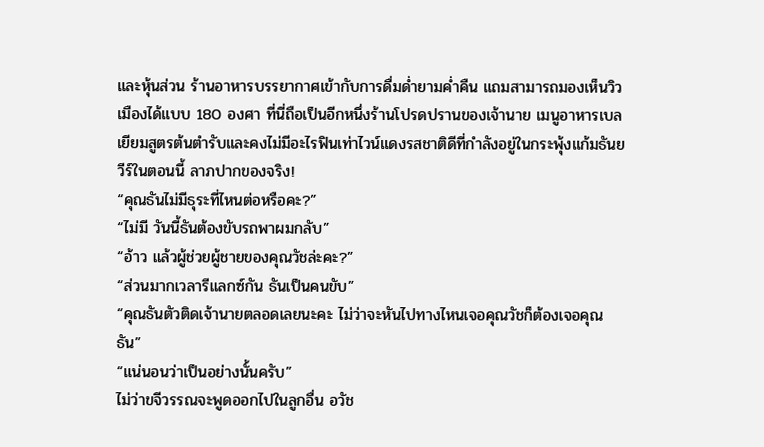และหุ้นส่วน ร้านอาหารบรรยากาศเข้ากับการดื่มด่ำยามค่ำคืน แถมสามารถมองเห็นวิวเมืองได้แบบ 180 องศา ที่นี่ถือเป็นอีกหนึ่งร้านโปรดปรานของเจ้านาย เมนูอาหารเบลเยียมสูตรต้นตำรับและคงไม่มีอะไรฟินเท่าไวน์แดงรสชาติดีที่กำลังอยู่ในกระพุ้งแก้มธันยวีร์ในตอนนี้ ลาภปากของจริง!
“คุณธันไม่มีธุระที่ไหนต่อหรือคะ?”
“ไม่มี วันนี้ธันต้องขับรถพาผมกลับ”
“อ้าว แล้วผู้ช่วยผู้ชายของคุณวัชล่ะคะ?”
“ส่วนมากเวลารีแลกซ์กัน ธันเป็นคนขับ”
“คุณธันตัวติดเจ้านายตลอดเลยนะคะ ไม่ว่าจะหันไปทางไหนเจอคุณวัชก็ต้องเจอคุณธัน”
“แน่นอนว่าเป็นอย่างนั้นครับ”
ไม่ว่าขจีวรรณจะพูดออกไปในลูกอื่น อวัช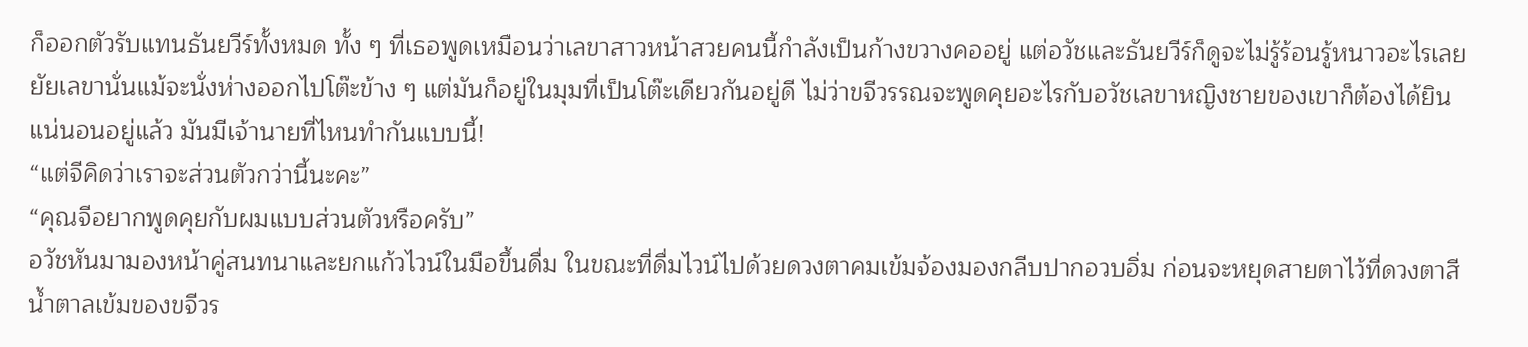ก็ออกตัวรับแทนธันยวีร์ทั้งหมด ทั้ง ๆ ที่เธอพูดเหมือนว่าเลขาสาวหน้าสวยคนนี้กำลังเป็นก้างขวางคออยู่ แต่อวัชและธันยวีร์ก็ดูจะไม่รู้ร้อนรู้หนาวอะไรเลย
ยัยเลขานั่นแม้จะนั่งห่างออกไปโต๊ะข้าง ๆ แต่มันก็อยู่ในมุมที่เป็นโต๊ะเดียวกันอยู่ดี ไม่ว่าขจีวรรณจะพูดคุยอะไรกับอวัชเลขาหญิงชายของเขาก็ต้องได้ยินแน่นอนอยู่แล้ว มันมีเจ้านายที่ไหนทำกันแบบนี้!
“แต่จีคิดว่าเราจะส่วนตัวกว่านี้นะคะ”
“คุณจีอยากพูดคุยกับผมแบบส่วนตัวหรือครับ”
อวัชหันมามองหน้าคู่สนทนาและยกแก้วไวน์ในมือขึ้นดื่ม ในขณะที่ดื่มไวน์ไปด้วยดวงตาคมเข้มจ้องมองกลีบปากอวบอิ่ม ก่อนจะหยุดสายตาไว้ที่ดวงตาสีน้ำตาลเข้มของขจีวร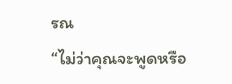รณ
“ไม่ว่าคุณจะพูดหรือ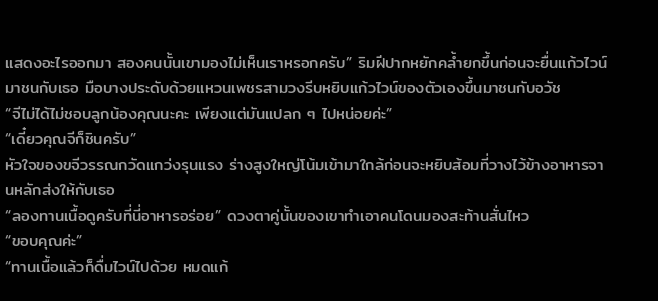แสดงอะไรออกมา สองคนนั้นเขามองไม่เห็นเราหรอกครับ” ริมฝีปากหยักคล้ำยกขึ้นก่อนจะยื่นแก้วไวน์มาชนกับเธอ มือบางประดับด้วยแหวนเพชรสามวงรีบหยิบแก้วไวน์ของตัวเองขึ้นมาชนกับอวัช
“จีไม่ได้ไม่ชอบลูกน้องคุณนะคะ เพียงแต่มันแปลก ๆ ไปหน่อยค่ะ”
“เดี๋ยวคุณจีก็ชินครับ”
หัวใจของขจีวรรณกวัดแกว่งรุนแรง ร่างสูงใหญ่โน้มเข้ามาใกล้ก่อนจะหยิบส้อมที่วางไว้ข้างอาหารจานหลักส่งให้กับเธอ
“ลองทานเนื้อดูครับที่นี่อาหารอร่อย” ดวงตาคู่นั้นของเขาทำเอาคนโดนมองสะท้านสั่นไหว
“ขอบคุณค่ะ”
“ทานเนื้อแล้วก็ดื่มไวน์ไปด้วย หมดแก้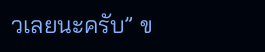วเลยนะครับ” ข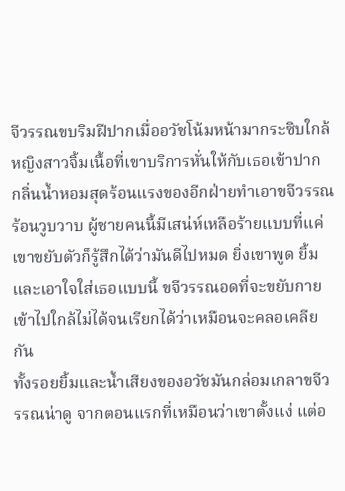จีวรรณขบริมฝีปากเมื่ออวัชโน้มหน้ามากระซิบใกล้ หญิงสาวจิ้มเนื้อที่เขาบริการหั่นให้กับเธอเข้าปาก
กลิ่นน้ำหอมสุดร้อนแรงของอีกฝ่ายทำเอาขจีวรรณร้อนวูบวาบ ผู้ชายคนนี้มีเสน่ห์เหลือร้ายแบบที่แค่เขาขยับตัวก็รู้สึกได้ว่ามันดีไปหมด ยิ่งเขาพูด ยิ้ม และเอาใจใส่เธอแบบนี้ ขจีวรรณอดที่จะขยับกายเข้าไปใกล้ไม่ได้จนเรียกได้ว่าเหมือนจะคลอเคลียกัน
ทั้งรอยยิ้มและน้ำเสียงของอวัชมันกล่อมเกลาขจีวรรณน่าดู จากตอนแรกที่เหมือนว่าเขาตั้งแง่ แต่อ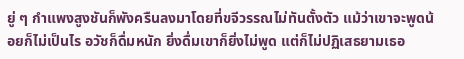ยู่ ๆ กำแพงสูงชันก็พังครืนลงมาโดยที่ขจีวรรณไม่ทันตั้งตัว แม้ว่าเขาจะพูดน้อยก็ไม่เป็นไร อวัชก็ดื่มหนัก ยิ่งดื่มเขาก็ยิ่งไม่พูด แต่ก็ไม่ปฏิเสธยามเธอ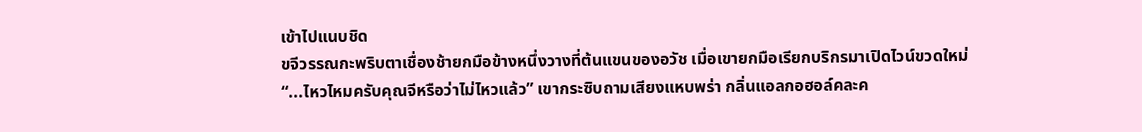เข้าไปแนบชิด
ขจีวรรณกะพริบตาเชื่องช้ายกมือข้างหนึ่งวางที่ต้นแขนของอวัช เมื่อเขายกมือเรียกบริกรมาเปิดไวน์ขวดใหม่
“...ไหวไหมครับคุณจีหรือว่าไม่ไหวแล้ว” เขากระซิบถามเสียงแหบพร่า กลิ่นแอลกอฮอล์คละค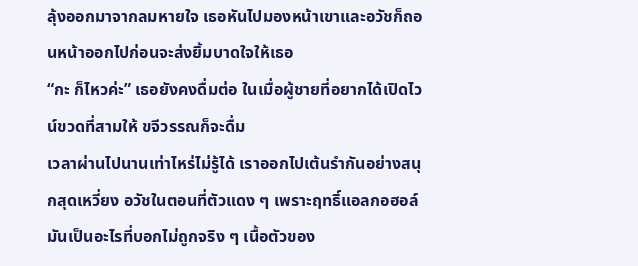ลุ้งออกมาจากลมหายใจ เธอหันไปมองหน้าเขาและอวัชก็ถอนหน้าออกไปก่อนจะส่งยิ้มบาดใจให้เธอ
“กะ ก็ไหวค่ะ” เธอยังคงดื่มต่อ ในเมื่อผู้ชายที่อยากได้เปิดไวน์ขวดที่สามให้ ขจีวรรณก็จะดื่ม
เวลาผ่านไปนานเท่าไหร่ไม่รู้ได้ เราออกไปเต้นรำกันอย่างสนุกสุดเหวี่ยง อวัชในตอนที่ตัวแดง ๆ เพราะฤทธิ์แอลกอฮอล์มันเป็นอะไรที่บอกไม่ถูกจริง ๆ เนื้อตัวของ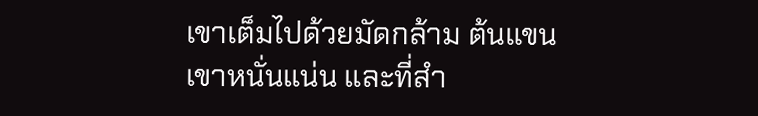เขาเต็มไปด้วยมัดกล้าม ต้นแขนเขาหนั่นแน่น และที่สำ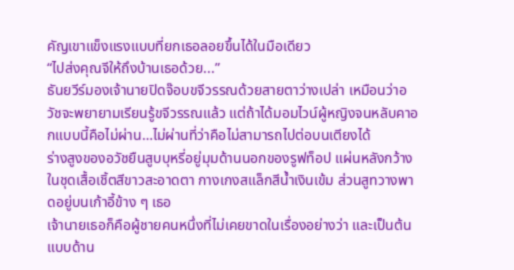คัญเขาแข็งแรงแบบที่ยกเธอลอยขึ้นได้ในมือเดียว
“ไปส่งคุณจีให้ถึงบ้านเธอด้วย...”
ธันยวีร์มองเจ้านายปิดจ๊อบขจีวรรณด้วยสายตาว่างเปล่า เหมือนว่าอวัชจะพยายามเรียนรู้ขจีวรรณแล้ว แต่ถ้าได้มอมไวน์ผู้หญิงจนหลับคาอกแบบนี้คือไม่ผ่าน…ไม่ผ่านที่ว่าคือไม่สามารถไปต่อบนเตียงได้
ร่างสูงของอวัชยืนสูบบุหรี่อยู่มุมด้านนอกของรูฟท็อป แผ่นหลังกว้างในชุดเสื้อเชิ้ตสีขาวสะอาดตา กางเกงสแล็กสีน้ำเงินเข้ม ส่วนสูทวางพาดอยู่บนเก้าอี้ข้าง ๆ เธอ
เจ้านายเธอก็คือผู้ชายคนหนึ่งที่ไม่เคยขาดในเรื่องอย่างว่า และเป็นต้นแบบด้าน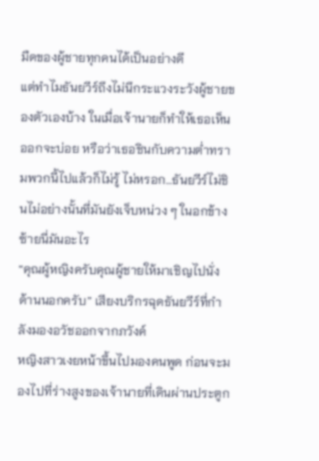มืดของผู้ชายทุกคนได้เป็นอย่างดี
แต่ทำไมธันยวีร์ถึงไม่นึกระแวงระวังผู้ชายของตัวเองบ้าง ในเมื่อเจ้านายก็ทำให้เธอเห็นออกจะบ่อย หรือว่าเธอชินกับความต่ำทรามพวกนี้ไปแล้วก็ไม่รู้ ไม่หรอก…ธันยวีร์ไม่ชินไม่อย่างนั้นที่มันยังเจ็บหน่วง ๆ ในอกข้างซ้ายนี่มันอะไร
“คุณผู้หญิงครับคุณผู้ชายให้มาเชิญไปนั่งด้านนอกครับ” เสียงบริกรฉุดธันยวีร์ที่กำลังมองอวัชออกจากภวังค์
หญิงสาวเงยหน้าขึ้นไปมองคนพูด ก่อนจะมองไปที่ร่างสูงของเจ้านายที่เดินผ่านประตูก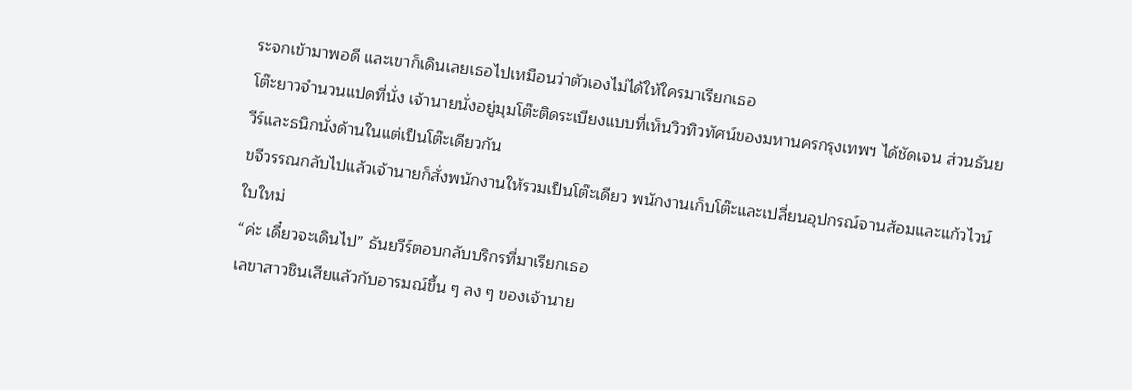ระจกเข้ามาพอดี และเขาก็เดินเลยเธอไปเหมือนว่าตัวเองไม่ได้ให้ใครมาเรียกเธอ
โต๊ะยาวจำนวนแปดที่นั่ง เจ้านายนั่งอยู่มุมโต๊ะติดระเบียงแบบที่เห็นวิวทิวทัศน์ของมหานครกรุงเทพฯ ได้ชัดเจน ส่วนธันยวีร์และธนิกนั่งด้านในแต่เป็นโต๊ะเดียวกัน
ขจีวรรณกลับไปแล้วเจ้านายก็สั่งพนักงานให้รวมเป็นโต๊ะเดียว พนักงานเก็บโต๊ะและเปลี่ยนอุปกรณ์จานส้อมและแก้วไวน์ใบใหม่
“ค่ะ เดี๋ยวจะเดินไป” ธันยวีร์ตอบกลับบริกรที่มาเรียกเธอ
เลขาสาวชินเสียแล้วกับอารมณ์ขึ้น ๆ ลง ๆ ของเจ้านาย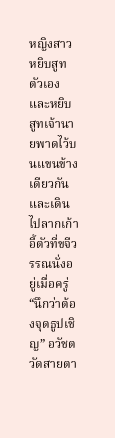หญิงสาวหยิบสูทตัวเองและหยิบสูทเจ้านายพาดไว้บนแขนข้างเดียวกันและเดินไปลากเก้าอี้ตัวที่ขจีวรรณนั่งอยู่เมื่อครู่
“นึกว่าต้องจุดธูปเชิญ” อวัชตวัดสายตา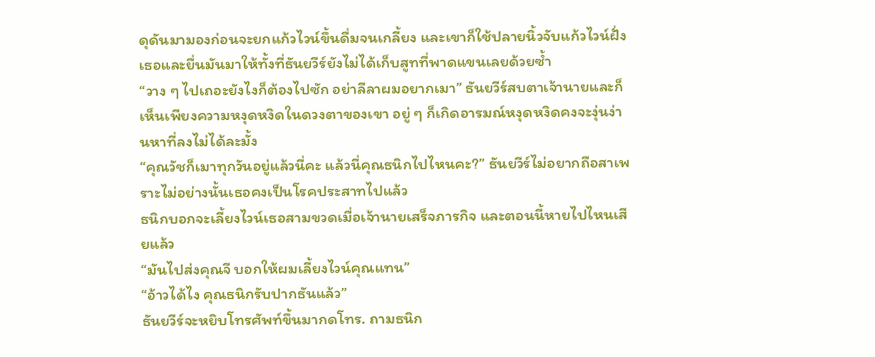ดุดันมามองก่อนจะยกแก้วไวน์ขึ้นดื่มจนเกลี้ยง และเขาก็ใช้ปลายนิ้วจับแก้วไวน์ฝั่งเธอและยื่นมันมาให้ทั้งที่ธันยวีร์ยังไม่ได้เก็บสูทที่พาดแขนเลยด้วยซ้ำ
“วาง ๆ ไปเถอะยังไงก็ต้องไปซัก อย่าลีลาผมอยากเมา” ธันยวีร์สบตาเจ้านายและก็เห็นเพียงความหงุดหงิดในดวงตาของเขา อยู่ ๆ ก็เกิดอารมณ์หงุดหงิดคงจะงุ่นง่านหาที่ลงไม่ได้ละมั้ง
“คุณวัชก็เมาทุกวันอยู่แล้วนี่คะ แล้วนี่คุณธนิกไปไหนคะ?” ธันยวีร์ไม่อยากถือสาเพราะไม่อย่างนั้นเธอคงเป็นโรคประสาทไปแล้ว
ธนิกบอกจะเลี้ยงไวน์เธอสามขวดเมื่อเจ้านายเสร็จภารกิจ และตอนนี้หายไปไหนเสียแล้ว
“มันไปส่งคุณจี บอกให้ผมเลี้ยงไวน์คุณแทน”
“อ้าวได้ไง คุณธนิกรับปากธันแล้ว”
ธันยวีร์จะหยิบโทรศัพท์ขึ้นมากดโทร. ถามธนิก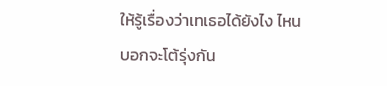ให้รู้เรื่องว่าเทเธอได้ยังไง ไหนบอกจะโต้รุ่งกัน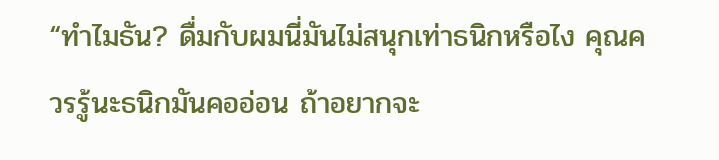“ทำไมธัน? ดื่มกับผมนี่มันไม่สนุกเท่าธนิกหรือไง คุณควรรู้นะธนิกมันคออ่อน ถ้าอยากจะ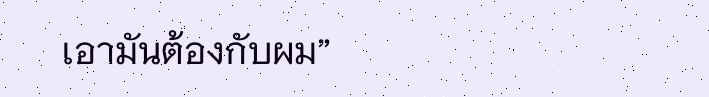เอามันต้องกับผม”